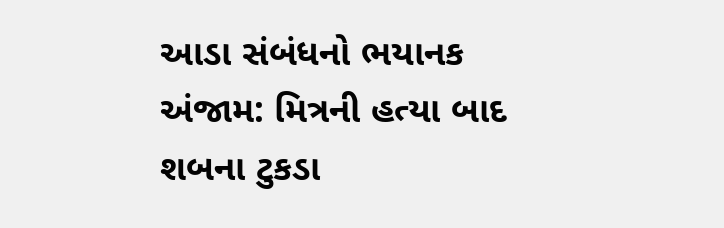આડા સંબંધનો ભયાનક અંજામ: મિત્રની હત્યા બાદ શબના ટુકડા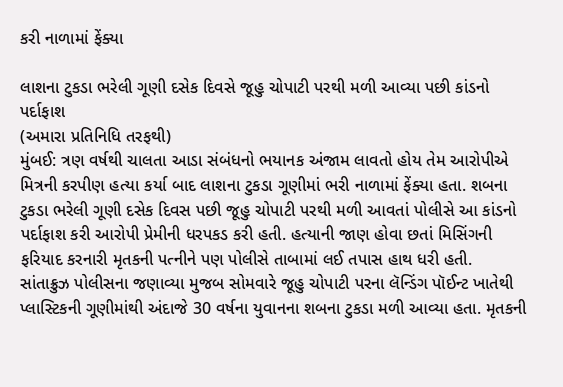કરી નાળામાં ફેંક્યા

લાશના ટુકડા ભરેલી ગૂણી દસેક દિવસે જૂહુ ચોપાટી પરથી મળી આવ્યા પછી કાંડનો પર્દાફાશ
(અમારા પ્રતિનિધિ તરફથી)
મુંબઈ: ત્રણ વર્ષથી ચાલતા આડા સંબંધનો ભયાનક અંજામ લાવતો હોય તેમ આરોપીએ મિત્રની કરપીણ હત્યા કર્યા બાદ લાશના ટુકડા ગૂણીમાં ભરી નાળામાં ફેંક્યા હતા. શબના ટુકડા ભરેલી ગૂણી દસેક દિવસ પછી જૂહુ ચોપાટી પરથી મળી આવતાં પોલીસે આ કાંડનો પર્દાફાશ કરી આરોપી પ્રેમીની ધરપકડ કરી હતી. હત્યાની જાણ હોવા છતાં મિસિંગની ફરિયાદ કરનારી મૃતકની પત્નીને પણ પોલીસે તાબામાં લઈ તપાસ હાથ ધરી હતી.
સાંતાક્રુઝ પોલીસના જણાવ્યા મુજબ સોમવારે જૂહુ ચોપાટી પરના લૅન્ડિંગ પૉઈન્ટ ખાતેથી પ્લાસ્ટિકની ગૂણીમાંથી અંદાજે 30 વર્ષના યુવાનના શબના ટુકડા મળી આવ્યા હતા. મૃતકની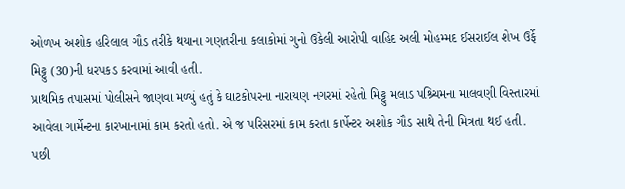ઓળખ અશોક હરિલાલ ગૌડ તરીકે થયાના ગણતરીના કલાકોમાં ગુનો ઉકેલી આરોપી વાહિદ અલી મોહમ્મદ ઈસરાઈલ શેખ ઉર્ફે મિટ્ટુ (30)ની ધરપકડ કરવામાં આવી હતી.
પ્રાથમિક તપાસમાં પોલીસને જાણવા મળ્યું હતું કે ઘાટકોપરના નારાયણ નગરમાં રહેતો મિટ્ટુ મલાડ પશ્ર્ચિમના માલવણી વિસ્તારમાં આવેલા ગાર્મેન્ટના કારખાનામાં કામ કરતો હતો. એ જ પરિસરમાં કામ કરતા કાર્પેન્ટર અશોક ગૌડ સાથે તેની મિત્રતા થઈ હતી. પછી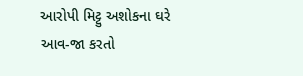આરોપી મિટ્ટુ અશોકના ઘરે આવ-જા કરતો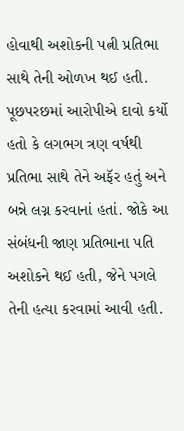હોવાથી અશોકની પત્ની પ્રતિભા સાથે તેની ઓળખ થઈ હતી.
પૂછપરછમાં આરોપીએ દાવો કર્યો હતો કે લગભગ ત્રણ વર્ષથી પ્રતિભા સાથે તેને અફૅર હતું અને બન્ને લગ્ન કરવાનાં હતાં. જોકે આ સંબંધની જાણ પ્રતિભાના પતિ અશોકને થઈ હતી, જેને પગલે તેની હત્યા કરવામાં આવી હતી.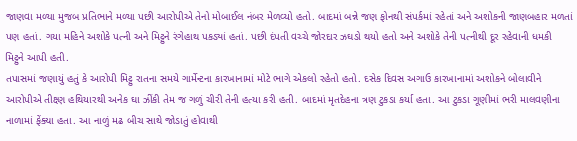જાણવા મળ્યા મુજબ પ્રતિભાને મળ્યા પછી આરોપીએ તેનો મોબાઈલ નંબર મેળવ્યો હતો. બાદમાં બન્ને જણ ફોનથી સંપર્કમાં રહેતાં અને અશોકની જાણબહાર મળતાં પણ હતાં. ગયા મહિને અશોકે પત્ની અને મિટ્ટુને રંગેહાથ પકડ્યાં હતાં. પછી દંપતી વચ્ચે જોરદાર ઝઘડો થયો હતો અને અશોકે તેની પત્નીથી દૂર રહેવાની ધમકી મિટ્ટુને આપી હતી.
તપાસમાં જણાયું હતું કે આરોપી મિટ્ટુ રાતના સમયે ગાર્મેન્ટના કારખાનામાં મોટે ભાગે એકલો રહેતો હતો. દસેક દિવસ અગાઉ કારખાનામાં અશોકને બોલાવીને આરોપીએ તીક્ષ્ણ હથિયારથી અનેક ઘા ઝીંકી તેમ જ ગળું ચીરી તેની હત્યા કરી હતી. બાદમાં મૃતદેહના ત્રણ ટુકડા કર્યા હતા. આ ટુકડા ગૂણીમાં ભરી માલવણીના નાળામાં ફેંક્યા હતા. આ નાળું મઢ બીચ સાથે જોડાતું હોવાથી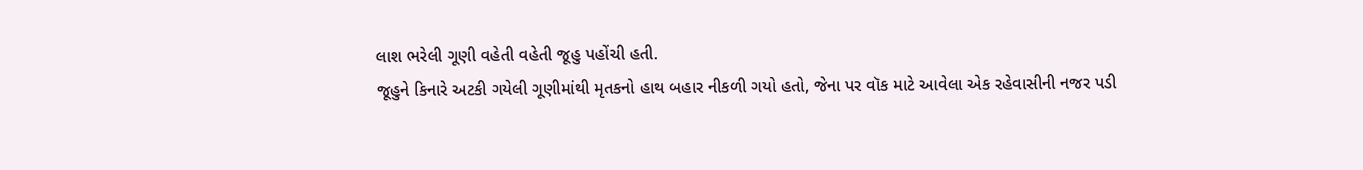લાશ ભરેલી ગૂણી વહેતી વહેતી જૂહુ પહોંચી હતી.
જૂહુને કિનારે અટકી ગયેલી ગૂણીમાંથી મૃતકનો હાથ બહાર નીકળી ગયો હતો, જેના પર વૉક માટે આવેલા એક રહેવાસીની નજર પડી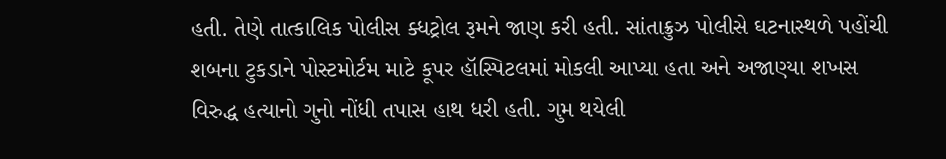હતી. તેણે તાત્કાલિક પોલીસ ક્ધટ્રોલ રૂમને જાણ કરી હતી. સાંતાક્રુઝ પોલીસે ઘટનાસ્થળે પહોંચી શબના ટુકડાને પોસ્ટમોર્ટમ માટે કૂપર હૉસ્પિટલમાં મોકલી આપ્યા હતા અને અજાણ્યા શખસ વિરુદ્ધ હત્યાનો ગુનો નોંધી તપાસ હાથ ધરી હતી. ગુમ થયેલી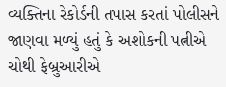વ્યક્તિના રેકોર્ડની તપાસ કરતાં પોલીસને જાણવા મળ્યું હતું કે અશોકની પત્નીએ ચોથી ફેબ્રુઆરીએ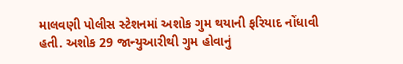માલવણી પોલીસ સ્ટેશનમાં અશોક ગુમ થયાની ફરિયાદ નોંધાવી હતી. અશોક 29 જાન્યુઆરીથી ગુમ હોવાનું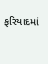ફરિયાદમાં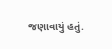જણાવાયું હતું.